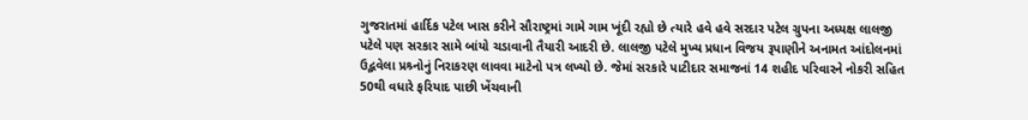ગુજરાતમાં હાર્દિક પટેલ ખાસ કરીને સૌરાષ્ટ્રમાં ગામે ગામ ખૂંદી રહ્યો છે ત્યારે હવે હવે સરદાર પટેલ ગ્રુપના અધ્યક્ષ લાલજી પટેલે પણ સરકાર સામે બાંયો ચડાવાની તૈયારી આદરી છે. લાલજી પટેલે મુખ્ય પ્રધાન વિજય રૂપાણીને અનામત આંદોલનમાં ઉદ્ભવેલા પ્રશ્ર્નોનું નિરાકરણ લાવવા માટેનો પત્ર લખ્યો છે. જેમાં સરકારે પાટીદાર સમાજનાં 14 શહીદ પરિવારને નોકરી સહિત 50થી વધારે ફરિયાદ પાછી ખેંચવાની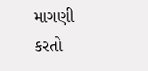માગણી કરતો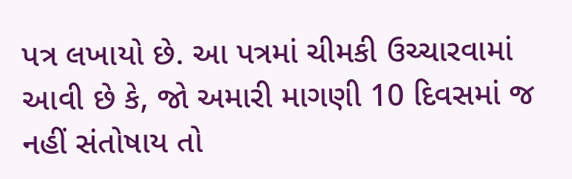પત્ર લખાયો છે. આ પત્રમાં ચીમકી ઉચ્ચારવામાં આવી છે કે, જો અમારી માગણી 10 દિવસમાં જ નહીં સંતોષાય તો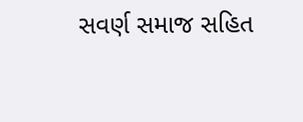સવર્ણ સમાજ સહિત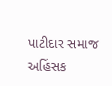પાટીદાર સમાજ અહિંસક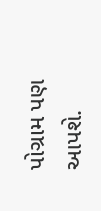પોગ્રામ પણ આપશે.